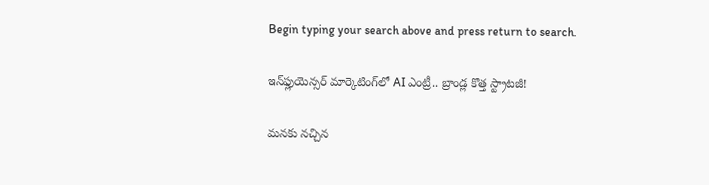Begin typing your search above and press return to search.

ఇన్‌ఫ్లుయెన్సర్ మార్కెటింగ్‌లో AI ఎంట్రీ.. బ్రాండ్ల కొత్త స్ట్రాటజీ!

మనకు నచ్చిన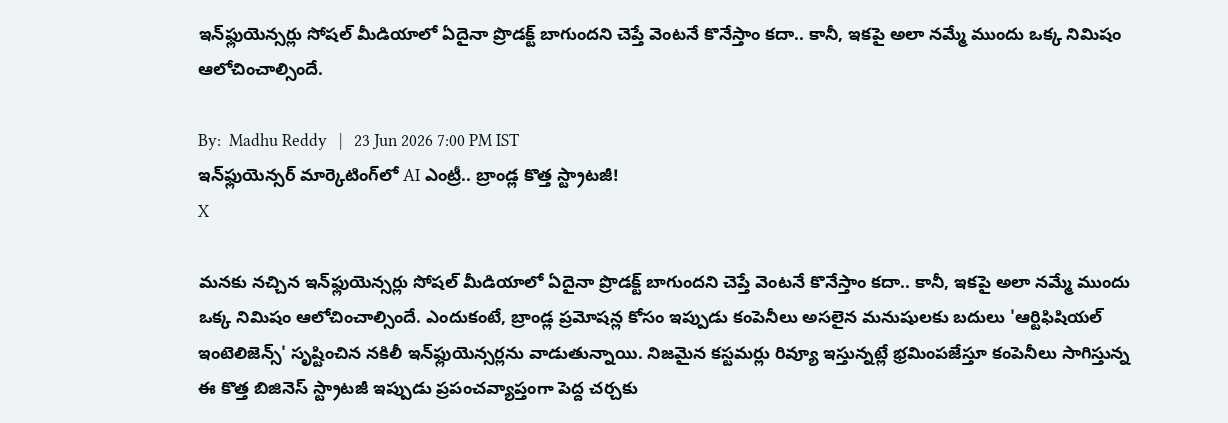ఇన్‌ఫ్లుయెన్సర్లు సోషల్ మీడియాలో ఏదైనా ప్రొడక్ట్ బాగుందని చెప్తే వెంటనే కొనేస్తాం కదా.. కానీ, ఇకపై అలా నమ్మే ముందు ఒక్క నిమిషం ఆలోచించాల్సిందే.

By:  Madhu Reddy   |   23 Jun 2026 7:00 PM IST
ఇన్‌ఫ్లుయెన్సర్ మార్కెటింగ్‌లో AI ఎంట్రీ.. బ్రాండ్ల కొత్త స్ట్రాటజీ!
X

మనకు నచ్చిన ఇన్‌ఫ్లుయెన్సర్లు సోషల్ మీడియాలో ఏదైనా ప్రొడక్ట్ బాగుందని చెప్తే వెంటనే కొనేస్తాం కదా.. కానీ, ఇకపై అలా నమ్మే ముందు ఒక్క నిమిషం ఆలోచించాల్సిందే. ఎందుకంటే, బ్రాండ్ల ప్రమోషన్ల కోసం ఇప్పుడు కంపెనీలు అసలైన మనుషులకు బదులు 'ఆర్టిఫిషియల్ ఇంటెలిజెన్స్' సృష్టించిన నకిలీ ఇన్‌ఫ్లుయెన్సర్లను వాడుతున్నాయి. నిజమైన కస్టమర్లు రివ్యూ ఇస్తున్నట్లే భ్రమింపజేస్తూ కంపెనీలు సాగిస్తున్న ఈ కొత్త బిజినెస్ స్ట్రాటజీ ఇప్పుడు ప్రపంచవ్యాప్తంగా పెద్ద చర్చకు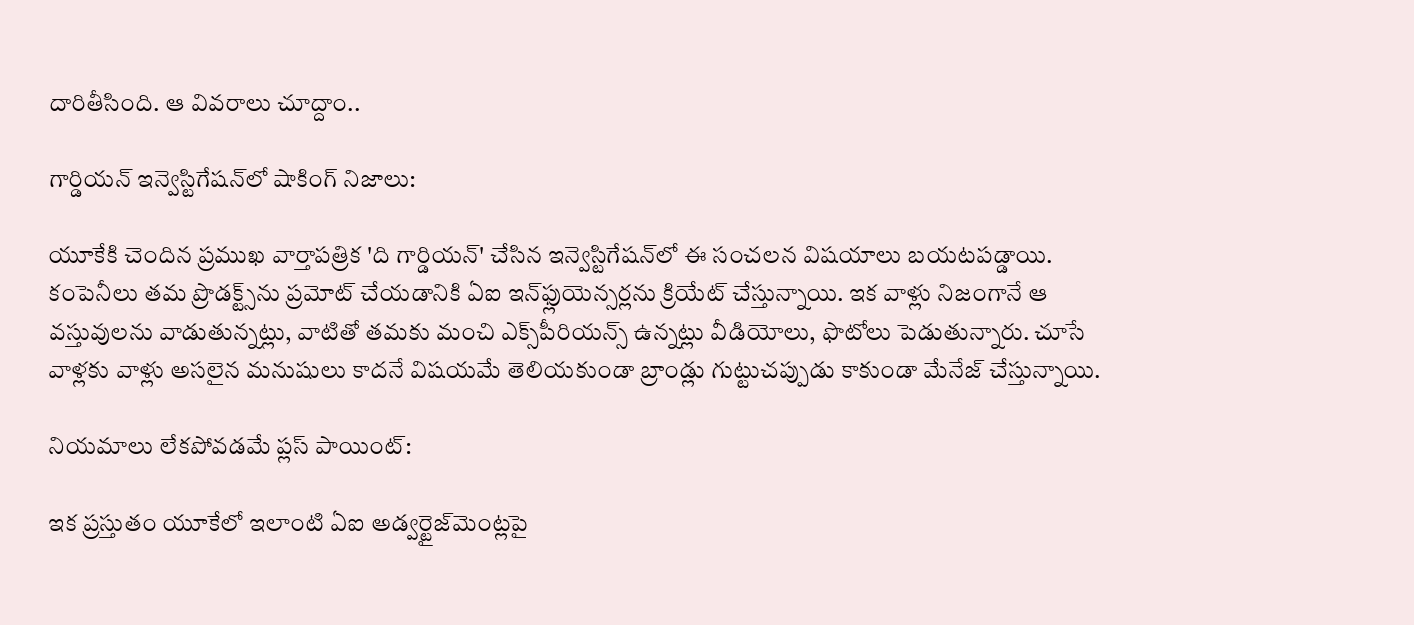దారితీసింది. ఆ వివరాలు చూద్దాం..

గార్డియన్ ఇన్వెస్టిగేషన్‌లో షాకింగ్ నిజాలు:

యూకేకి చెందిన ప్రముఖ వార్తాపత్రిక 'ది గార్డియన్' చేసిన ఇన్వెస్టిగేషన్‌లో ఈ సంచలన విషయాలు బయటపడ్డాయి. కంపెనీలు తమ ప్రొడక్ట్స్‌ను ప్రమోట్ చేయడానికి ఏఐ ఇన్‌ఫ్లుయెన్సర్లను క్రియేట్ చేస్తున్నాయి. ఇక వాళ్లు నిజంగానే ఆ వస్తువులను వాడుతున్నట్లు, వాటితో తమకు మంచి ఎక్స్‌పీరియన్స్ ఉన్నట్లు వీడియోలు, ఫొటోలు పెడుతున్నారు. చూసే వాళ్లకు వాళ్లు అసలైన మనుషులు కాదనే విషయమే తెలియకుండా బ్రాండ్లు గుట్టుచప్పుడు కాకుండా మేనేజ్ చేస్తున్నాయి.

నియమాలు లేకపోవడమే ప్లస్ పాయింట్:

ఇక ప్రస్తుతం యూకేలో ఇలాంటి ఏఐ అడ్వర్టైజ్‌మెంట్లపై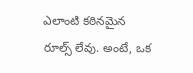ఎలాంటి కఠినమైన రూల్స్ లేవు. అంటే, ఒక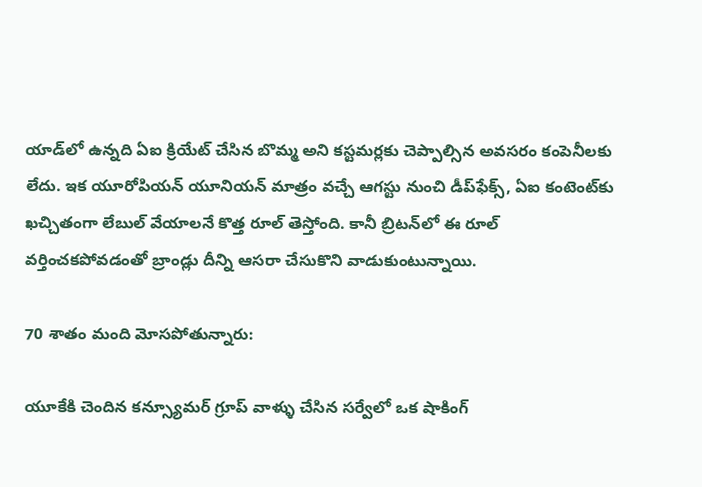యాడ్‌లో ఉన్నది ఏఐ క్రియేట్ చేసిన బొమ్మ అని కస్టమర్లకు చెప్పాల్సిన అవసరం కంపెనీలకు లేదు. ఇక యూరోపియన్ యూనియన్ మాత్రం వచ్చే ఆగస్టు నుంచి డీప్‌ఫేక్స్, ఏఐ కంటెంట్‌కు ఖచ్చితంగా లేబుల్ వేయాలనే కొత్త రూల్ తెస్తోంది. కానీ బ్రిటన్‌లో ఈ రూల్ వర్తించకపోవడంతో బ్రాండ్లు దీన్ని ఆసరా చేసుకొని వాడుకుంటున్నాయి.

70 శాతం మంది మోసపోతున్నారు:

యూకేకి చెందిన కన్స్యూమర్ గ్రూప్ వాళ్ళు చేసిన సర్వేలో ఒక షాకింగ్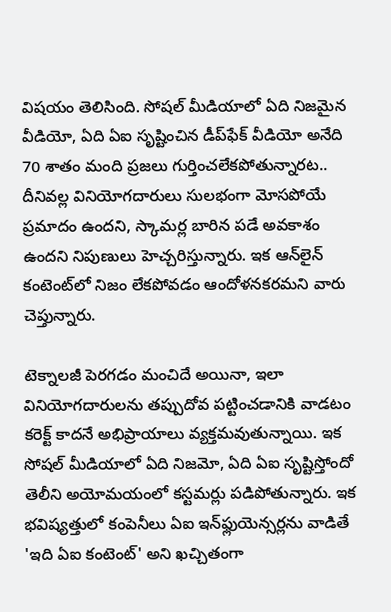విషయం తెలిసింది. సోషల్ మీడియాలో ఏది నిజమైన వీడియో, ఏది ఏఐ సృష్టించిన డీప్‌ఫేక్ వీడియో అనేది 70 శాతం మంది ప్రజలు గుర్తించలేకపోతున్నారట.. దీనివల్ల వినియోగదారులు సులభంగా మోసపోయే ప్రమాదం ఉందని, స్కామర్ల బారిన పడే అవకాశం ఉందని నిపుణులు హెచ్చరిస్తున్నారు. ఇక ఆన్‌లైన్ కంటెంట్‌లో నిజం లేకపోవడం ఆందోళనకరమని వారు చెప్తున్నారు.

టెక్నాలజీ పెరగడం మంచిదే అయినా, ఇలా వినియోగదారులను తప్పుదోవ పట్టించడానికి వాడటం కరెక్ట్ కాదనే అభిప్రాయాలు వ్యక్తమవుతున్నాయి. ఇక సోషల్ మీడియాలో ఏది నిజమో, ఏది ఏఐ సృష్టిస్తోందో తెలీని అయోమయంలో కస్టమర్లు పడిపోతున్నారు. ఇక భవిష్యత్తులో కంపెనీలు ఏఐ ఇన్‌ఫ్లుయెన్సర్లను వాడితే 'ఇది ఏఐ కంటెంట్' అని ఖచ్చితంగా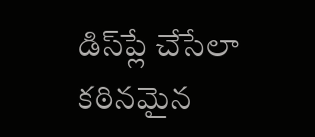డిస్‌ప్లే చేసేలా కఠినమైన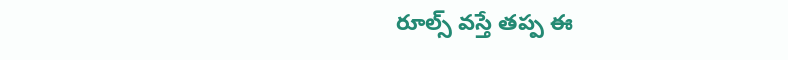రూల్స్ వస్తే తప్ప ఈ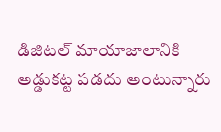డిజిటల్ మాయాజాలానికి అడ్డుకట్ట పడదు అంటున్నారు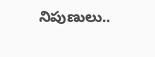నిపుణులు..